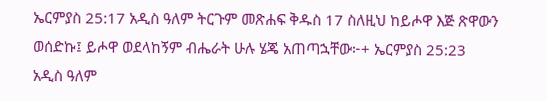ኤርምያስ 25:17 አዲስ ዓለም ትርጉም መጽሐፍ ቅዱስ 17 ስለዚህ ከይሖዋ እጅ ጽዋውን ወሰድኩ፤ ይሖዋ ወደላከኝም ብሔራት ሁሉ ሄጄ አጠጣኋቸው፦+ ኤርምያስ 25:23 አዲስ ዓለም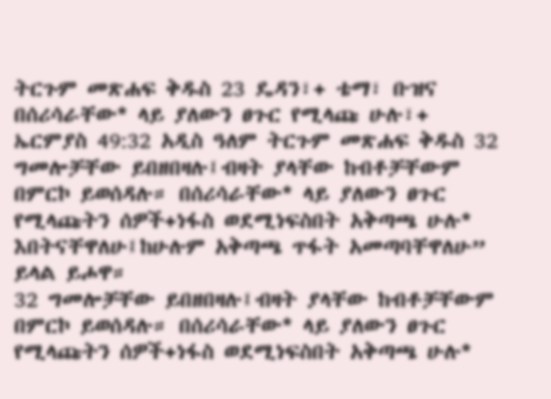ትርጉም መጽሐፍ ቅዱስ 23 ዴዳን፣+ ቴማ፣ ቡዝና በሰሪሳራቸው* ላይ ያለውን ፀጉር የሚላጩ ሁሉ፣+ ኤርምያስ 49:32 አዲስ ዓለም ትርጉም መጽሐፍ ቅዱስ 32 ግመሎቻቸው ይበዘበዛሉ፤ብዛት ያላቸው ከብቶቻቸውም በምርኮ ይወሰዳሉ። በሰሪሳራቸው* ላይ ያለውን ፀጉር የሚላጩትን ሰዎች+ነፋስ ወደሚነፍስበት አቅጣጫ ሁሉ* እበትናቸዋለሁ፤ከሁሉም አቅጣጫ ጥፋት አመጣባቸዋለሁ” ይላል ይሖዋ።
32 ግመሎቻቸው ይበዘበዛሉ፤ብዛት ያላቸው ከብቶቻቸውም በምርኮ ይወሰዳሉ። በሰሪሳራቸው* ላይ ያለውን ፀጉር የሚላጩትን ሰዎች+ነፋስ ወደሚነፍስበት አቅጣጫ ሁሉ*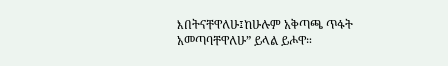እበትናቸዋለሁ፤ከሁሉም አቅጣጫ ጥፋት አመጣባቸዋለሁ” ይላል ይሖዋ።